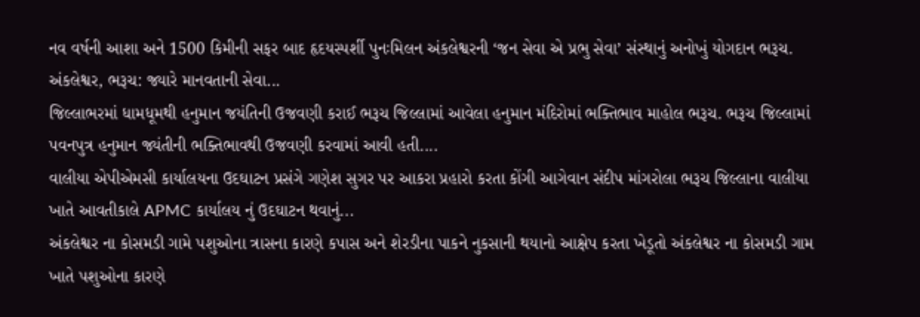નવ વર્ષની આશા અને 1500 કિમીની સફર બાદ હૃદયસ્પર્શી પુનઃમિલન અંકલેશ્વરની ‘જન સેવા એ પ્રભુ સેવા’ સંસ્થાનું અનોખું યોગદાન ભરૂચ. અંકલેશ્વર, ભરૂચ: જ્યારે માનવતાની સેવા...
જિલ્લાભરમાં ધામધૂમથી હનુમાન જયંતિની ઉજવણી કરાઈ ભરૂચ જિલ્લામાં આવેલા હનુમાન મંદિરોમાં ભક્તિભાવ માહોલ ભરૂચ. ભરૂચ જિલ્લામાં પવનપુત્ર હનુમાન જ્યંતીની ભક્તિભાવથી ઉજવણી કરવામાં આવી હતી....
વાલીયા એપીએમસી કાર્યાલયના ઉદઘાટન પ્રસંગે ગણેશ સુગર પર આકરા પ્રહારો કરતા કોંગી આગેવાન સંદીપ માંગરોલા ભરૂચ જિલ્લાના વાલીયા ખાતે આવતીકાલે APMC કાર્યાલય નું ઉદઘાટન થવાનું...
અંકલેશ્વર ના કોસમડી ગામે પશુઓના ત્રાસના કારણે કપાસ અને શેરડીના પાકને નુકસાની થયાનો આક્ષેપ કરતા ખેડૂતો અંકલેશ્વર ના કોસમડી ગામ ખાતે પશુઓના કારણે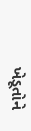ખેડૂતોને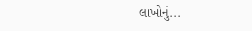લાખોનું...